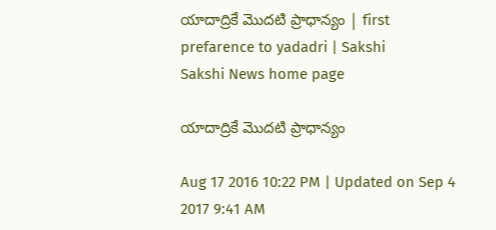యాదాద్రికే మొదటి ప్రాధాన్యం | first prefarence to yadadri | Sakshi
Sakshi News home page

యాదాద్రికే మొదటి ప్రాధాన్యం

Aug 17 2016 10:22 PM | Updated on Sep 4 2017 9:41 AM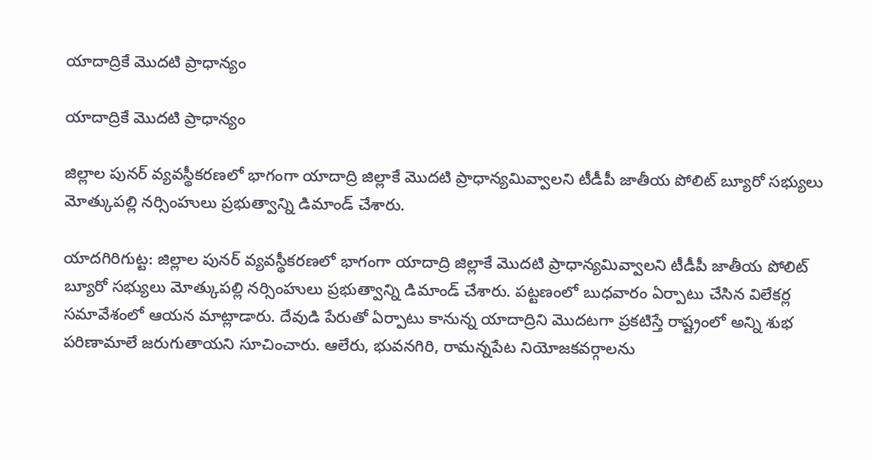యాదాద్రికే మొదటి ప్రాధాన్యం

యాదాద్రికే మొదటి ప్రాధాన్యం

జిల్లాల పునర్‌ వ్యవస్థీకరణలో భాగంగా యాదాద్రి జిల్లాకే మొదటి ప్రాధాన్యమివ్వాలని టీడీపీ జాతీయ పోలిట్‌ బ్యూరో సభ్యులు మోత్కుపల్లి నర్సింహులు ప్రభుత్వాన్ని డిమాండ్‌ చేశారు.

యాదగిరిగుట్ట: జిల్లాల పునర్‌ వ్యవస్థీకరణలో భాగంగా యాదాద్రి జిల్లాకే మొదటి ప్రాధాన్యమివ్వాలని టీడీపీ జాతీయ పోలిట్‌ బ్యూరో సభ్యులు మోత్కుపల్లి నర్సింహులు ప్రభుత్వాన్ని డిమాండ్‌ చేశారు. పట్టణంలో బుధవారం ఏర్పాటు చేసిన విలేకర్ల సమావేశంలో ఆయన మాట్లాడారు. దేవుడి పేరుతో ఏర్పాటు కానున్న యాదాద్రిని మొదటగా ప్రకటిస్తే రాష్ట్రంలో అన్ని శుభ పరిణామాలే జరుగుతాయని సూచించారు. ఆలేరు, భువనగిరి, రామన్నపేట నియోజకవర్గాలను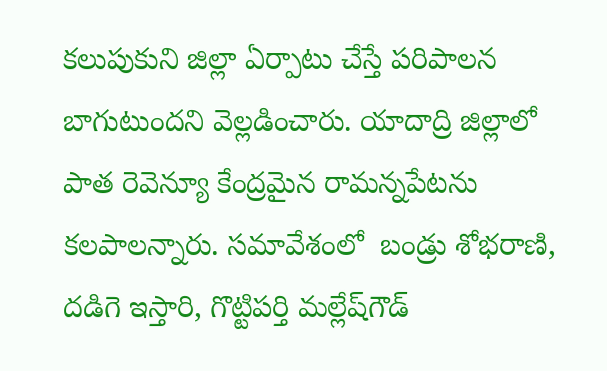కలుపుకుని జిల్లా ఏర్పాటు చేస్తే పరిపాలన బాగుటుందని వెల్లడించారు. యాదాద్రి జిల్లాలో పాత రెవెన్యూ కేంద్రమైన రామన్నపేటను కలపాలన్నారు. సమావేశంలో  బండ్రు శోభరాణి, దడిగె ఇస్తారి, గొట్టిపర్తి మల్లేష్‌గౌడ్‌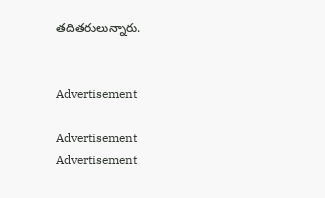తదితరులున్నారు.


Advertisement

Advertisement
Advertisement